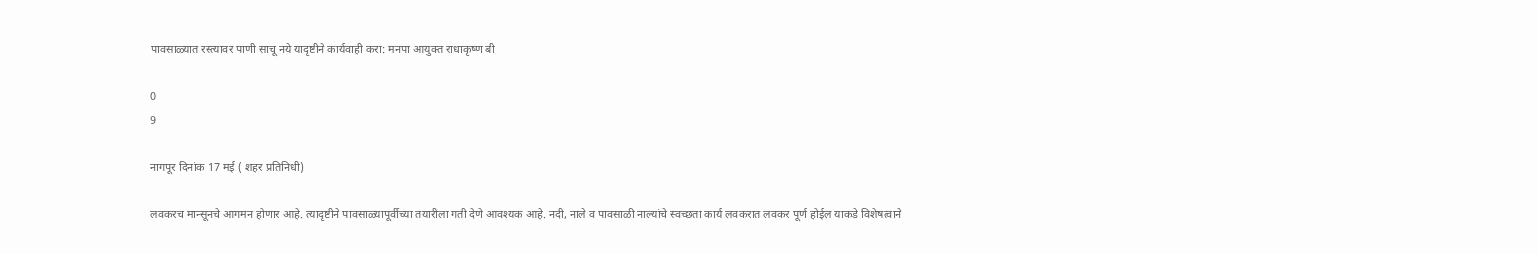पावसाळ्यात रस्त्यावर पाणी साचू नये यादृष्टीने कार्यवाही करा: मनपा आयुक्त राधाकृष्ण बी

0
9

नागपूर दिनांक 17 मई ( शहर प्रतिनिधी)

लवकरच मान्सूनचे आगमन होणार आहे. त्यादृष्टीने पावसाळ्यापूर्वीच्या तयारीला गती देणे आवश्यक आहे. नदी, नाले व पावसाळी नाल्यांचे स्वच्छता कार्य लवकरात लवकर पूर्ण होईल याकडे विशेषत्वाने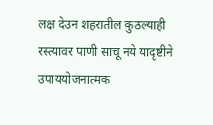लक्ष देउन शहरातील कुठल्याही रस्त्यावर पाणी साचू नये यादृष्टीने उपाययोजनात्मक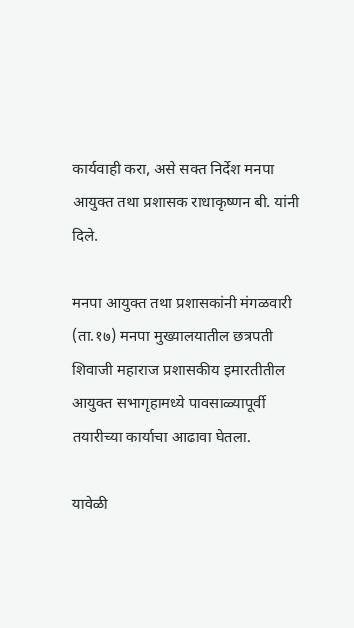कार्यवाही करा, असे सक्त निर्देश मनपा आयुक्त तथा प्रशासक राधाकृष्णन बी. यांनी दिले.

मनपा आयुक्त तथा प्रशासकांनी मंगळवारी (ता.१७) मनपा मुख्यालयातील छत्रपती शिवाजी महाराज प्रशासकीय इमारतीतील आयुक्त सभागृहामध्ये पावसाळ्यापूर्वी तयारीच्या कार्याचा आढावा घेतला.

यावेळी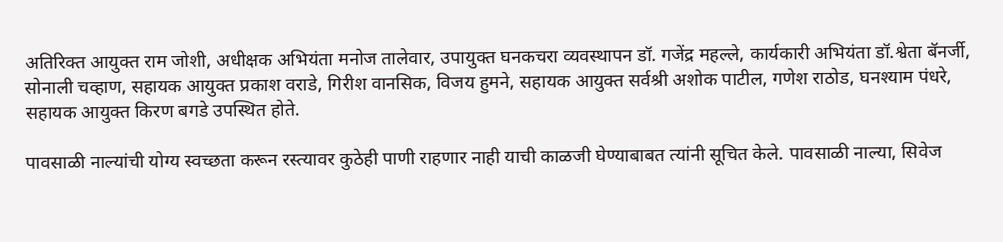अतिरिक्त आयुक्त राम जोशी, अधीक्षक अभियंता मनोज तालेवार, उपायुक्त घनकचरा व्यवस्थापन डॉ. गजेंद्र महल्ले, कार्यकारी अभियंता डॉ.श्वेता बॅनर्जी,  सोनाली चव्हाण, सहायक आयुक्त प्रकाश वराडे, गिरीश वानसिक, विजय हुमने, सहायक आयुक्त सर्वश्री अशोक पाटील, गणेश राठोड, घनश्याम पंधरे, सहायक आयुक्त किरण बगडे उपस्थित होते.

पावसाळी नाल्यांची योग्य स्वच्छता करून रस्त्यावर कुठेही पाणी राहणार नाही याची काळजी घेण्याबाबत त्यांनी सूचित केले. पावसाळी नाल्या, सिवेज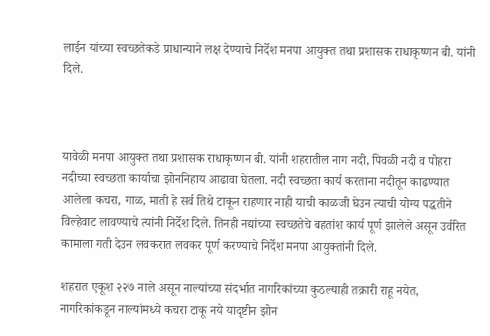लाईन यांच्या स्वच्छतेकडे प्राधान्याने लक्ष देण्याचे निर्देश मनपा आयुक्त तथा प्रशासक राधाकृष्णन बी. यांनी दिले.



यावेळी मनपा आयुक्त तथा प्रशासक राधाकृष्णन बी. यांनी शहरातील नाग नदी, पिवळी नदी व पोहरा नदीच्या स्वच्छता कार्याचा झोननिहाय आढावा घेतला. नदी स्वच्छता कार्य करताना नदीतून काढण्यात आलेला कचरा, गाळ, माती हे सर्व तिथे टाकून राहणार नाही याची काळजी घेउन त्याची योग्य पद्धतीने विल्हेवाट लावण्याचे त्यांनी निर्देश दिले. तिनही नद्यांच्या स्वच्छतेचे बहतांश कार्य पूर्ण झालेले असून उर्वरित कामाला गती देउन लवकरात लवकर पूर्ण करण्याचे निर्देश मनपा आयुक्तांनी दिले.

शहरात एकूश २२७ नाले असून नाल्यांच्या संदर्भात नागरिकांच्या कुठल्याही तक्रारी राहू नयेत, नागरिकांकडून नाल्यांमध्ये कचरा टाकू नये यादृष्टीन झोन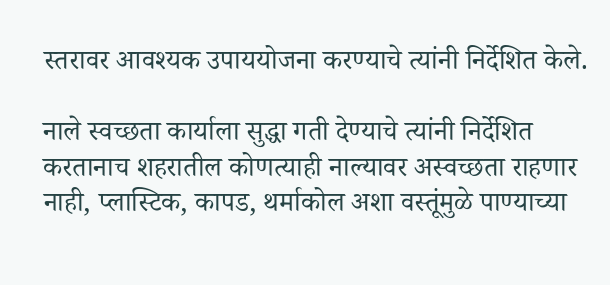स्तरावर आवश्यक उपाययोजना करण्याचे त्यांनी निर्देशित केले.

नाले स्वच्छता कार्याला सुद्धा गती देण्याचे त्यांनी निर्देशित करतानाच शहरातील कोणत्याही नाल्यावर अस्वच्छता राहणार नाही, प्लास्टिक, कापड, थर्माकोल अशा वस्तूंमुळे पाण्याच्या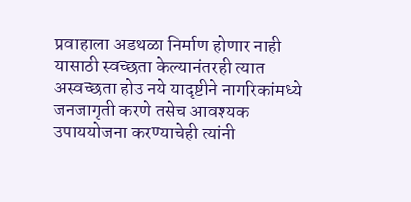प्रवाहाला अडथळा निर्माण होणार नाही यासाठी स्वच्छता केल्यानंतरही त्यात अस्वच्छता होउ नये यादृष्टीने नागरिकांमध्ये जनजागृती करणे तसेच आवश्यक उपाययोजना करण्याचेही त्यांनी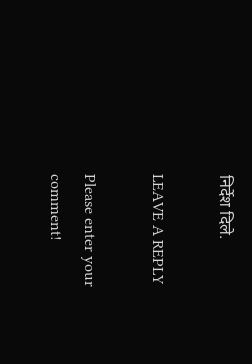निर्देश दिले.

LEAVE A REPLY

Please enter your comment!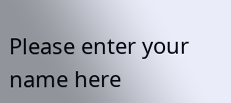Please enter your name here